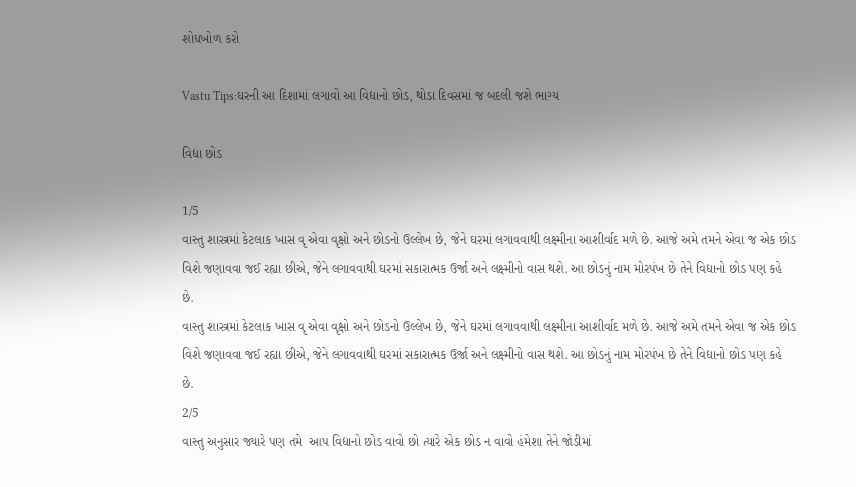શોધખોળ કરો

Vastu Tips:ઘરની આ દિશામાં લગાવો આ વિદ્યાનો છોડ, થોડા દિવસમાં જ બદલી જશે ભાગ્ય

વિદ્યા છોડ

1/5
વાસ્તુ શાસ્ત્રમાં કેટલાક ખાસ વૃ એવા વૃક્ષો અને છોડનો ઉલ્લેખ છે, જેને ઘરમાં લગાવવાથી લક્ષ્મીના આશીર્વાદ મળે છે. આજે અમે તમને એવા જ એક છોડ વિશે જણાવવા જઈ રહ્યા છીએ, જેને લગાવવાથી ઘરમાં સકારાત્મક ઉર્જા અને લક્ષ્મીનો વાસ થશે. આ છોડનું નામ મોરપંખ છે તેને વિદ્યાનો છોડ પણ કહે  છે.
વાસ્તુ શાસ્ત્રમાં કેટલાક ખાસ વૃ એવા વૃક્ષો અને છોડનો ઉલ્લેખ છે, જેને ઘરમાં લગાવવાથી લક્ષ્મીના આશીર્વાદ મળે છે. આજે અમે તમને એવા જ એક છોડ વિશે જણાવવા જઈ રહ્યા છીએ, જેને લગાવવાથી ઘરમાં સકારાત્મક ઉર્જા અને લક્ષ્મીનો વાસ થશે. આ છોડનું નામ મોરપંખ છે તેને વિદ્યાનો છોડ પણ કહે છે.
2/5
વાસ્તુ અનુસાર જ્યારે પણ તમે  આપ વિદ્યાનો છોડ વાવો છો ત્યારે એક છોડ ન વાવો હંમેશા તેને જોડીમાં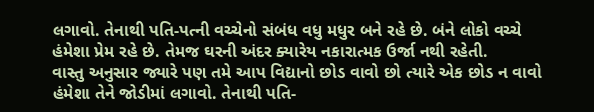લગાવો. તેનાથી પતિ-પત્ની વચ્ચેનો સંબંધ વધુ મધુર બને રહે છે. બંને લોકો વચ્ચે હંમેશા પ્રેમ રહે છે. તેમજ ઘરની અંદર ક્યારેય નકારાત્મક ઉર્જા નથી રહેતી.
વાસ્તુ અનુસાર જ્યારે પણ તમે આપ વિદ્યાનો છોડ વાવો છો ત્યારે એક છોડ ન વાવો હંમેશા તેને જોડીમાં લગાવો. તેનાથી પતિ-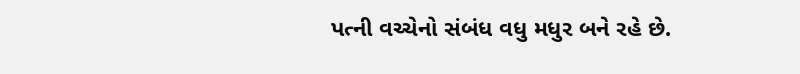પત્ની વચ્ચેનો સંબંધ વધુ મધુર બને રહે છે.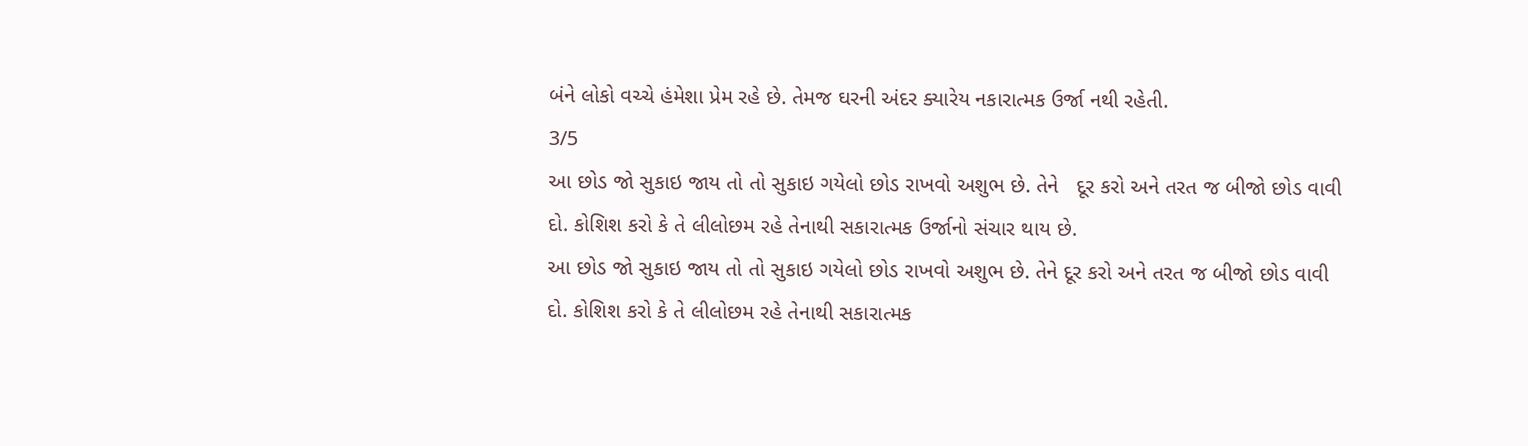બંને લોકો વચ્ચે હંમેશા પ્રેમ રહે છે. તેમજ ઘરની અંદર ક્યારેય નકારાત્મક ઉર્જા નથી રહેતી.
3/5
આ છોડ જો સુકાઇ જાય તો તો સુકાઇ ગયેલો છોડ રાખવો અશુભ છે. તેને   દૂર કરો અને તરત જ બીજો છોડ વાવી દો. કોશિશ કરો કે તે લીલોછમ રહે તેનાથી સકારાત્મક ઉર્જાનો સંચાર થાય છે.
આ છોડ જો સુકાઇ જાય તો તો સુકાઇ ગયેલો છોડ રાખવો અશુભ છે. તેને દૂર કરો અને તરત જ બીજો છોડ વાવી દો. કોશિશ કરો કે તે લીલોછમ રહે તેનાથી સકારાત્મક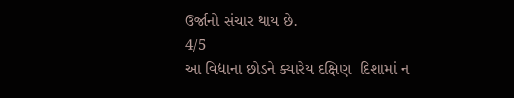ઉર્જાનો સંચાર થાય છે.
4/5
આ વિદ્યાના છોડને ક્યારેય દક્ષિણ  દિશામાં ન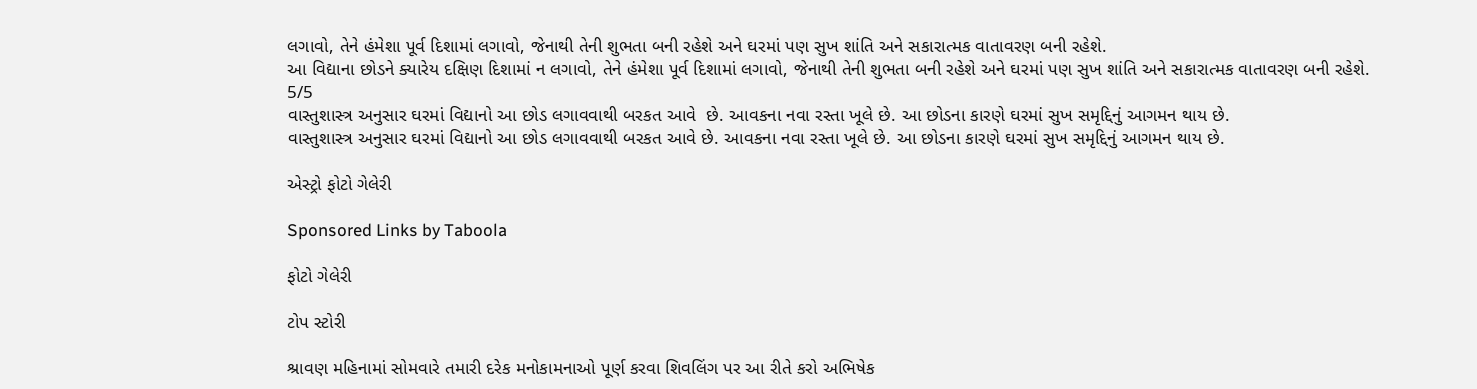લગાવો, તેને હંમેશા પૂર્વ દિશામાં લગાવો, જેનાથી તેની શુભતા બની રહેશે અને ઘરમાં પણ સુખ શાંતિ અને સકારાત્મક વાતાવરણ બની રહેશે.
આ વિદ્યાના છોડને ક્યારેય દક્ષિણ દિશામાં ન લગાવો, તેને હંમેશા પૂર્વ દિશામાં લગાવો, જેનાથી તેની શુભતા બની રહેશે અને ઘરમાં પણ સુખ શાંતિ અને સકારાત્મક વાતાવરણ બની રહેશે.
5/5
વાસ્તુશાસ્ત્ર અનુસાર ઘરમાં વિદ્યાનો આ છોડ લગાવવાથી બરકત આવે  છે. આવકના નવા રસ્તા ખૂલે છે. આ છોડના કારણે ઘરમાં સુખ સમૃદ્દિનું આગમન થાય છે.
વાસ્તુશાસ્ત્ર અનુસાર ઘરમાં વિદ્યાનો આ છોડ લગાવવાથી બરકત આવે છે. આવકના નવા રસ્તા ખૂલે છે. આ છોડના કારણે ઘરમાં સુખ સમૃદ્દિનું આગમન થાય છે.

એસ્ટ્રો ફોટો ગેલેરી

Sponsored Links by Taboola

ફોટો ગેલેરી

ટોપ સ્ટોરી

શ્રાવણ મહિનામાં સોમવારે તમારી દરેક મનોકામનાઓ પૂર્ણ કરવા શિવલિંગ પર આ રીતે કરો અભિષેક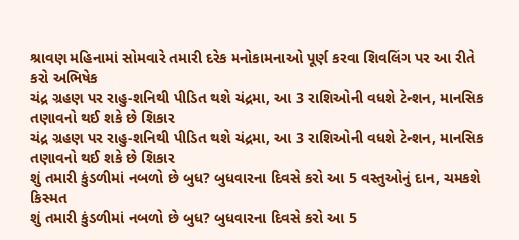શ્રાવણ મહિનામાં સોમવારે તમારી દરેક મનોકામનાઓ પૂર્ણ કરવા શિવલિંગ પર આ રીતે કરો અભિષેક
ચંદ્ર ગ્રહણ પર રાહુ-શનિથી પીડિત થશે ચંદ્રમા, આ 3 રાશિઓની વધશે ટેન્શન, માનસિક તણાવનો થઈ શકે છે શિકાર
ચંદ્ર ગ્રહણ પર રાહુ-શનિથી પીડિત થશે ચંદ્રમા, આ 3 રાશિઓની વધશે ટેન્શન, માનસિક તણાવનો થઈ શકે છે શિકાર
શું તમારી કુંડળીમાં નબળો છે બુધ? બુધવારના દિવસે કરો આ 5 વસ્તુઓનું દાન, ચમકશે કિસ્મત
શું તમારી કુંડળીમાં નબળો છે બુધ? બુધવારના દિવસે કરો આ 5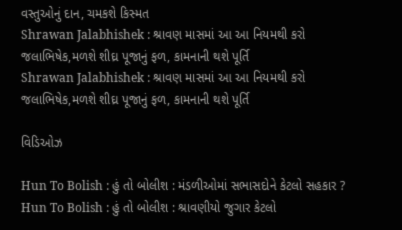વસ્તુઓનું દાન, ચમકશે કિસ્મત
Shrawan Jalabhishek : શ્રાવણ માસમાં આ આ નિયમથી કરો જલાભિષેક,મળશે શીઘ્ર પૂજાનું ફળ, કામનાની થશે પૂર્તિ
Shrawan Jalabhishek : શ્રાવણ માસમાં આ આ નિયમથી કરો જલાભિષેક,મળશે શીઘ્ર પૂજાનું ફળ, કામનાની થશે પૂર્તિ

વિડિઓઝ

Hun To Bolish : હું તો બોલીશ : મંડળીઓમાં સભાસદોને કેટલો સહકાર ?
Hun To Bolish : હું તો બોલીશ : શ્રાવણીયો જુગાર કેટલો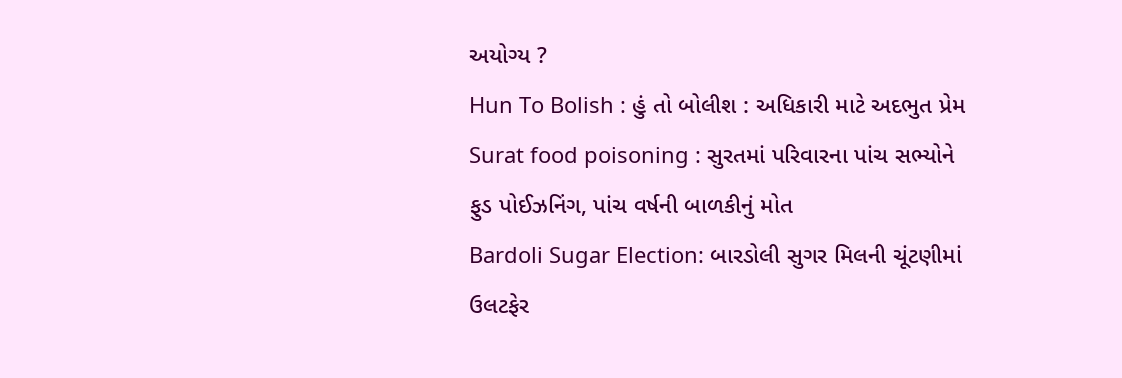અયોગ્ય ?
Hun To Bolish : હું તો બોલીશ : અધિકારી માટે અદભુત પ્રેમ
Surat food poisoning : સુરતમાં પરિવારના પાંચ સભ્યોને ફુડ પોઈઝનિંગ, પાંચ વર્ષની બાળકીનું મોત
Bardoli Sugar Election: બારડોલી સુગર મિલની ચૂંટણીમાં ઉલટફેર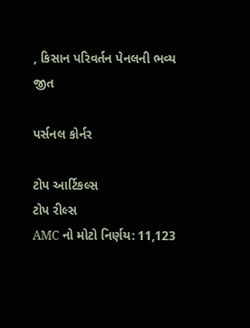, કિસાન પરિવર્તન પેનલની ભવ્ય જીત

પર્સનલ કોર્નર

ટોપ આર્ટિકલ્સ
ટોપ રીલ્સ
AMC નો મોટો નિર્ણય: 11,123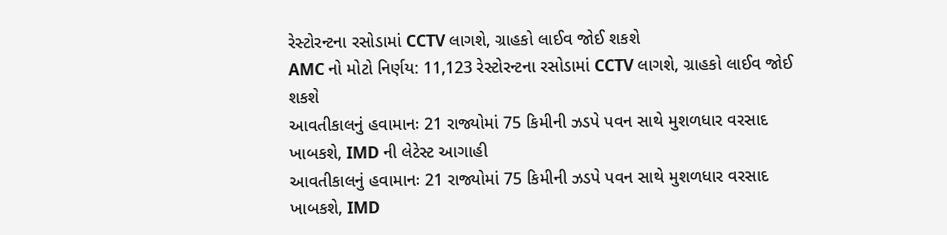રેસ્ટોરન્ટના રસોડામાં CCTV લાગશે, ગ્રાહકો લાઈવ જોઈ શકશે
AMC નો મોટો નિર્ણય: 11,123 રેસ્ટોરન્ટના રસોડામાં CCTV લાગશે, ગ્રાહકો લાઈવ જોઈ શકશે
આવતીકાલનું હવામાનઃ 21 રાજ્યોમાં 75 કિમીની ઝડપે પવન સાથે મુશળધાર વરસાદ ખાબકશે, IMD ની લેટેસ્ટ આગાહી
આવતીકાલનું હવામાનઃ 21 રાજ્યોમાં 75 કિમીની ઝડપે પવન સાથે મુશળધાર વરસાદ ખાબકશે, IMD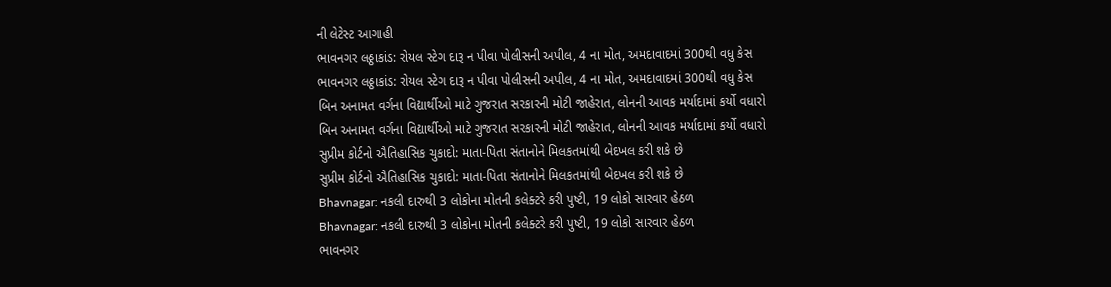ની લેટેસ્ટ આગાહી
ભાવનગર લઠ્ઠાકાંડ: રોયલ સ્ટેગ દારૂ ન પીવા પોલીસની અપીલ, 4 ના મોત, અમદાવાદમાં 300થી વધુ કેસ
ભાવનગર લઠ્ઠાકાંડ: રોયલ સ્ટેગ દારૂ ન પીવા પોલીસની અપીલ, 4 ના મોત, અમદાવાદમાં 300થી વધુ કેસ
બિન અનામત વર્ગના વિદ્યાર્થીઓ માટે ગુજરાત સરકારની મોટી જાહેરાત, લોનની આવક મર્યાદામાં કર્યો વધારો
બિન અનામત વર્ગના વિદ્યાર્થીઓ માટે ગુજરાત સરકારની મોટી જાહેરાત, લોનની આવક મર્યાદામાં કર્યો વધારો
સુપ્રીમ કોર્ટનો ઐતિહાસિક ચુકાદો: માતા-પિતા સંતાનોને મિલકતમાંથી બેદખલ કરી શકે છે
સુપ્રીમ કોર્ટનો ઐતિહાસિક ચુકાદો: માતા-પિતા સંતાનોને મિલકતમાંથી બેદખલ કરી શકે છે
Bhavnagar: નકલી દારુથી 3 લોકોના મોતની કલેક્ટરે કરી પુષ્ટી, 19 લોકો સારવાર હેઠળ
Bhavnagar: નકલી દારુથી 3 લોકોના મોતની કલેક્ટરે કરી પુષ્ટી, 19 લોકો સારવાર હેઠળ
ભાવનગર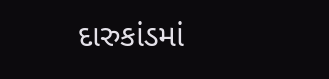દારુકાંડમાં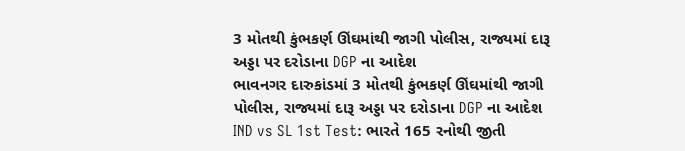3 મોતથી કુંભકર્ણ ઊંઘમાંથી જાગી પોલીસ, રાજ્યમાં દારૂ અડ્ડા પર દરોડાના DGP ના આદેશ
ભાવનગર દારુકાંડમાં 3 મોતથી કુંભકર્ણ ઊંઘમાંથી જાગી પોલીસ, રાજ્યમાં દારૂ અડ્ડા પર દરોડાના DGP ના આદેશ
IND vs SL 1st Test: ભારતે 165 રનોથી જીતી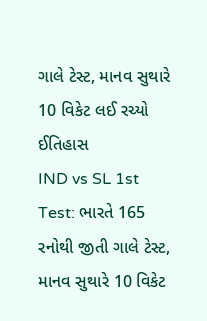ગાલે ટેસ્ટ, માનવ સુથારે 10 વિકેટ લઈ રચ્યો ઈતિહાસ
IND vs SL 1st Test: ભારતે 165 રનોથી જીતી ગાલે ટેસ્ટ, માનવ સુથારે 10 વિકેટ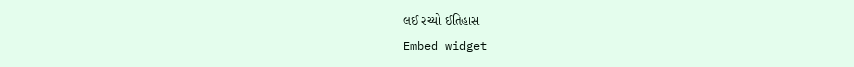લઈ રચ્યો ઈતિહાસ
Embed widget